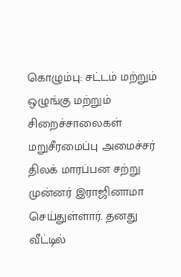கொழும்பு: சட்டம் மற்றும் ஒழுங்கு மற்றும் சிறைச்சாலைகள் மறுசீரமைப்பு அமைச்சர் திலக் மாரப்பன சற்று முன்னர் இராஜினாமா செய்துள்ளார். தனது வீட்டில்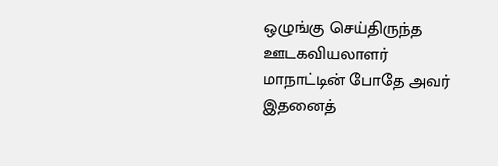ஒழுங்கு செய்திருந்த ஊடகவியலாளர் மாநாட்டின் போதே அவர் இதனைத்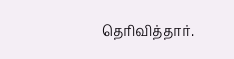தெரிவித்தார்.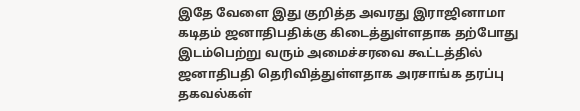இதே வேளை இது குறித்த அவரது இராஜினாமா கடிதம் ஜனாதிபதிக்கு கிடைத்துள்ளதாக தற்போது இடம்பெற்று வரும் அமைச்சரவை கூட்டத்தில் ஜனாதிபதி தெரிவித்துள்ளதாக அரசாங்க தரப்பு தகவல்கள்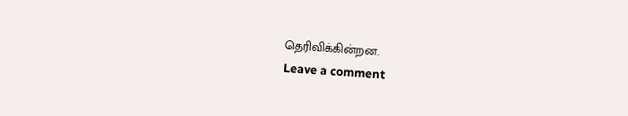தெரிவிக்கின்றன.
Leave a comment